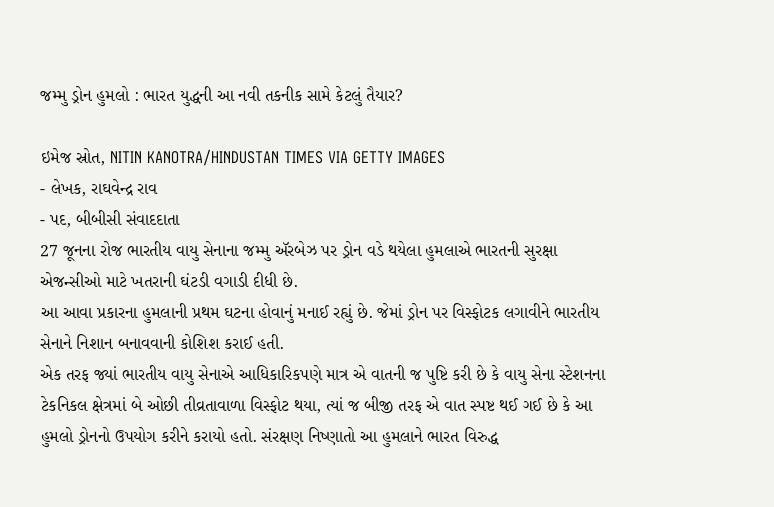જમ્મુ ડ્રોન હુમલો : ભારત યુદ્ધની આ નવી તકનીક સામે કેટલું તૈયાર?

ઇમેજ સ્રોત, NITIN KANOTRA/HINDUSTAN TIMES VIA GETTY IMAGES
- લેખક, રાઘવેન્દ્ર રાવ
- પદ, બીબીસી સંવાદદાતા
27 જૂનના રોજ ભારતીય વાયુ સેનાના જમ્મુ ઍરબેઝ પર ડ્રોન વડે થયેલા હુમલાએ ભારતની સુરક્ષા એજન્સીઓ માટે ખતરાની ઘંટડી વગાડી દીધી છે.
આ આવા પ્રકારના હુમલાની પ્રથમ ઘટના હોવાનું મનાઈ રહ્યું છે. જેમાં ડ્રોન પર વિસ્ફોટક લગાવીને ભારતીય સેનાને નિશાન બનાવવાની કોશિશ કરાઈ હતી.
એક તરફ જ્યાં ભારતીય વાયુ સેનાએ આધિકારિકપણે માત્ર એ વાતની જ પુષ્ટિ કરી છે કે વાયુ સેના સ્ટેશનના ટેકનિકલ ક્ષેત્રમાં બે ઓછી તીવ્રતાવાળા વિસ્ફોટ થયા, ત્યાં જ બીજી તરફ એ વાત સ્પષ્ટ થઈ ગઈ છે કે આ હુમલો ડ્રોનનો ઉપયોગ કરીને કરાયો હતો. સંરક્ષણ નિષ્ણાતો આ હુમલાને ભારત વિરુદ્ધ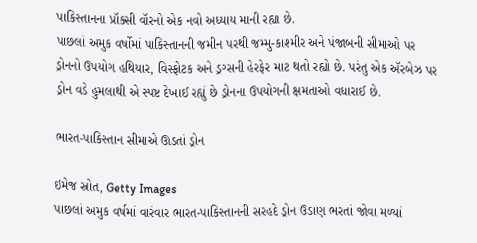પાકિસ્તાનના પ્રૉક્સી વૉરનો એક નવો અધ્યાય માની રહ્યા છે.
પાછલાં અમુક વર્ષોમાં પાકિસ્તાનની જમીન પરથી જમ્મુ-કાશ્મીર અને પંજાબની સીમાઓ પર ડ્રોનનો ઉપયોગ હથિયાર, વિસ્ફોટક અને ડ્રગ્સની હેરફેર માટ થતો રહ્યો છે. પરંતુ એક ઍરબેઝ પર ડ્રોન વડે હુમલાથી એ સ્પષ્ટ દેખાઈ રહ્યું છે ડ્રોનના ઉપયોગની ક્ષમતાઓ વધારાઈ છે.

ભારત-પાકિસ્તાન સીમાએ ઊડતાં ડ્રોન

ઇમેજ સ્રોત, Getty Images
પાછલાં અમુક વર્ષમાં વારંવાર ભારત-પાકિસ્તાનની સરહદે ડ્રોન ઉડાણ ભરતાં જોવા મળ્યાં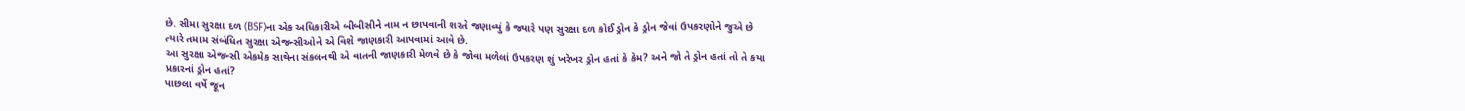છે. સીમા સુરક્ષા દળ (BSF)ના એક અધિકારીએ બીબીસીને નામ ન છાપવાની શરતે જણાવ્યું કે જ્યારે પણ સુરક્ષા દળ કોઈ ડ્રોન કે ડ્રોન જેવાં ઉપકરણોને જુએ છે ત્યારે તમામ સંબંધિત સુરક્ષા એજન્સીઓને એ વિશે જાણકારી આપવામાં આવે છે.
આ સુરક્ષા એજન્સી એકમેક સાથેના સંકલનથી એ વાતની જાણકારી મેળવે છે કે જોવા મળેલાં ઉપકરણ શું ખરેખર ડ્રોન હતાં કે કેમ? અને જો તે ડ્રોન હતાં તો તે કયા પ્રકારનાં ડ્રોન હતાં?
પાછલા વર્ષે જૂન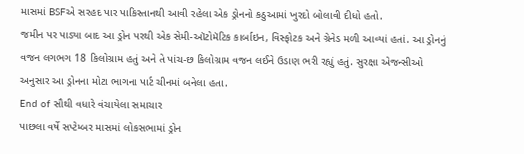માસમાં BSFએ સરહદ પાર પાકિસ્તાનથી આવી રહેલા એક ડ્રોનનો કઠુઆમાં ખુરદો બોલાવી દીધો હતો.
જમીન પર પાડ્યા બાદ આ ડ્રોન પરથી એક સેમી-ઑટોમૅટિક કાર્બાઇન, વિસ્ફોટક અને ગ્રેનેડ મળી આવ્યાં હતાં. આ ડ્રોનનું વજન લગભગ 18 કિલોગ્રામ હતું અને તે પાંચ-છ કિલોગ્રામ વજન લઈને ઉડાણ ભરી રહ્યું હતું. સુરક્ષા એજન્સીઓ અનુસાર આ ડ્રોનના મોટા ભાગના પાર્ટ ચીનમાં બનેલા હતા.
End of સૌથી વધારે વંચાયેલા સમાચાર
પાછલા વર્ષે સપ્ટેમ્બર માસમાં લોકસભામાં ડ્રોન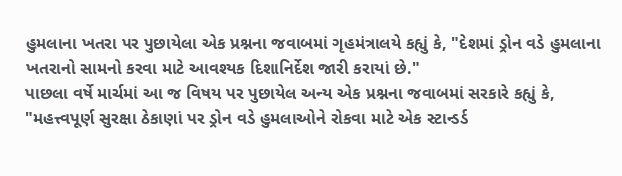હુમલાના ખતરા પર પુછાયેલા એક પ્રશ્નના જવાબમાં ગૃહમંત્રાલયે કહ્યું કે, "દેશમાં ડ્રોન વડે હુમલાના ખતરાનો સામનો કરવા માટે આવશ્યક દિશાનિર્દેશ જારી કરાયાં છે."
પાછલા વર્ષે માર્ચમાં આ જ વિષય પર પુછાયેલ અન્ય એક પ્રશ્નના જવાબમાં સરકારે કહ્યું કે, "મહત્ત્વપૂર્ણ સુરક્ષા ઠેકાણાં પર ડ્રોન વડે હુમલાઓને રોકવા માટે એક સ્ટાન્ડર્ડ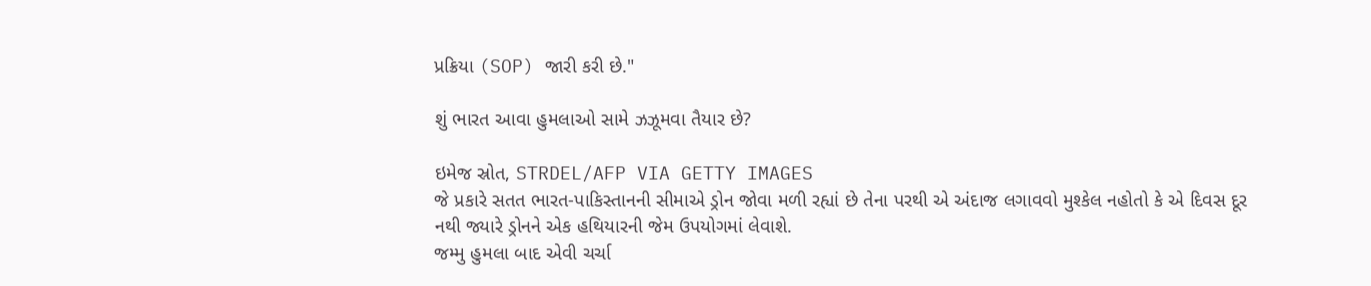પ્રક્રિયા (SOP) જારી કરી છે."

શું ભારત આવા હુમલાઓ સામે ઝઝૂમવા તૈયાર છે?

ઇમેજ સ્રોત, STRDEL/AFP VIA GETTY IMAGES
જે પ્રકારે સતત ભારત-પાકિસ્તાનની સીમાએ ડ્રોન જોવા મળી રહ્યાં છે તેના પરથી એ અંદાજ લગાવવો મુશ્કેલ નહોતો કે એ દિવસ દૂર નથી જ્યારે ડ્રોનને એક હથિયારની જેમ ઉપયોગમાં લેવાશે.
જમ્મુ હુમલા બાદ એવી ચર્ચા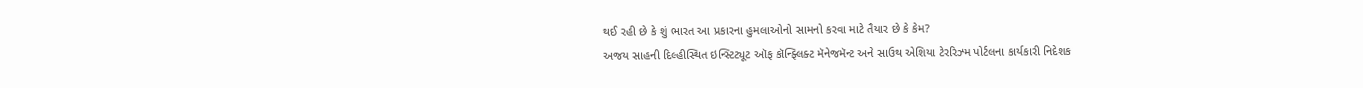થઈ રહી છે કે શું ભારત આ પ્રકારના હુમલાઓનો સામનો કરવા માટે તૈયાર છે કે કેમ?
અજય સાહની દિલ્હીસ્થિત ઇન્સ્ટિટ્યૂટ ઑફ કૉન્ફ્લિક્ટ મૅનેજમૅન્ટ અને સાઉથ એશિયા ટેરરિઝ્મ પોર્ટલના કાર્યકારી નિદેશક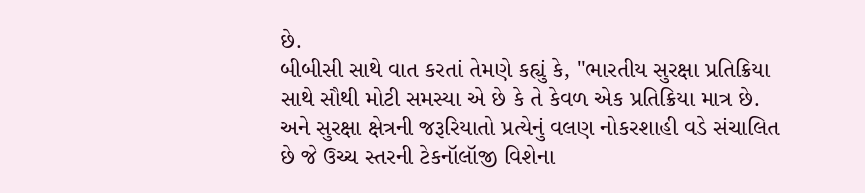છે.
બીબીસી સાથે વાત કરતાં તેમણે કહ્યું કે, "ભારતીય સુરક્ષા પ્રતિક્રિયા સાથે સૌથી મોટી સમસ્યા એ છે કે તે કેવળ એક પ્રતિક્રિયા માત્ર છે. અને સુરક્ષા ક્ષેત્રની જરૂરિયાતો પ્રત્યેનું વલણ નોકરશાહી વડે સંચાલિત છે જે ઉચ્ચ સ્તરની ટેકનૉલૉજી વિશેના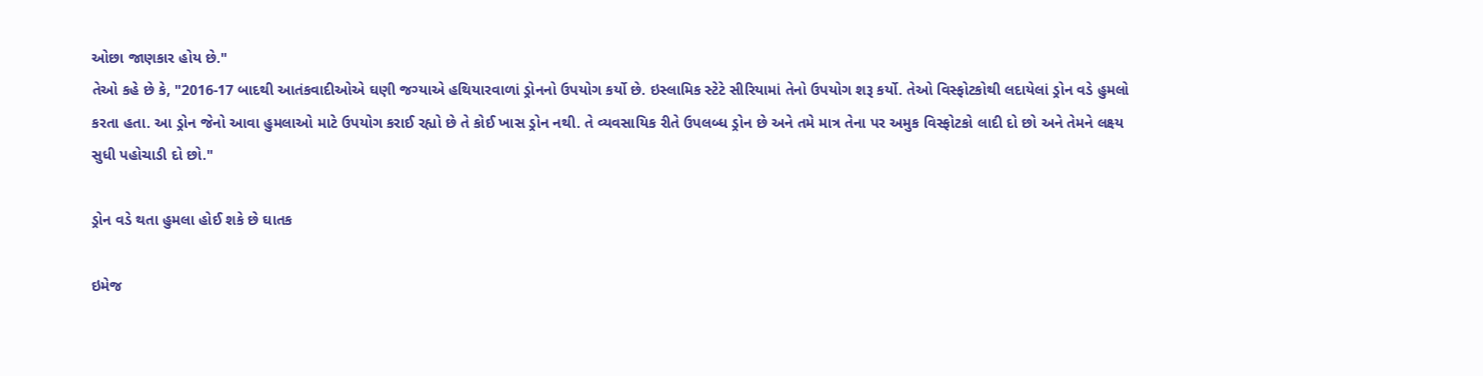ઓછા જાણકાર હોય છે."
તેઓ કહે છે કે, "2016-17 બાદથી આતંકવાદીઓએ ઘણી જગ્યાએ હથિયારવાળાં ડ્રોનનો ઉપયોગ કર્યો છે. ઇસ્લામિક સ્ટેટે સીરિયામાં તેનો ઉપયોગ શરૂ કર્યો. તેઓ વિસ્ફોટકોથી લદાયેલાં ડ્રોન વડે હુમલો કરતા હતા. આ ડ્રોન જેનો આવા હુમલાઓ માટે ઉપયોગ કરાઈ રહ્યો છે તે કોઈ ખાસ ડ્રોન નથી. તે વ્યવસાયિક રીતે ઉપલબ્ધ ડ્રોન છે અને તમે માત્ર તેના પર અમુક વિસ્ફોટકો લાદી દો છો અને તેમને લક્ષ્ય સુધી પહોચાડી દો છો."

ડ્રોન વડે થતા હુમલા હોઈ શકે છે ઘાતક

ઇમેજ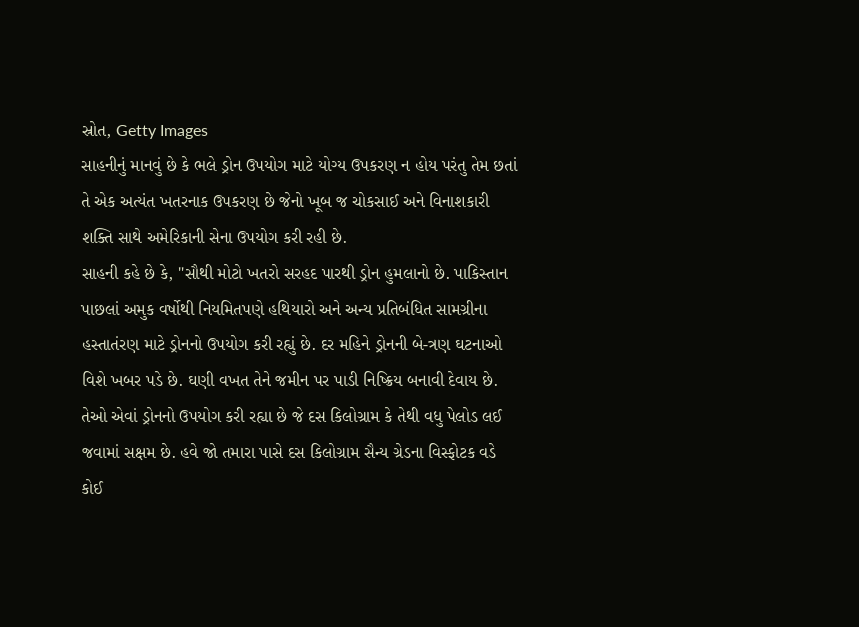સ્રોત, Getty Images
સાહનીનું માનવું છે કે ભલે ડ્રોન ઉપયોગ માટે યોગ્ય ઉપકરણ ન હોય પરંતુ તેમ છતાં તે એક અત્યંત ખતરનાક ઉપકરણ છે જેનો ખૂબ જ ચોકસાઈ અને વિનાશકારી શક્તિ સાથે અમેરિકાની સેના ઉપયોગ કરી રહી છે.
સાહની કહે છે કે, "સૌથી મોટો ખતરો સરહદ પારથી ડ્રોન હુમલાનો છે. પાકિસ્તાન પાછલાં અમુક વર્ષોથી નિયમિતપણે હથિયારો અને અન્ય પ્રતિબંધિત સામગ્રીના હસ્તાતંરણ માટે ડ્રોનનો ઉપયોગ કરી રહ્યું છે. દર મહિને ડ્રોનની બે-ત્રણ ઘટનાઓ વિશે ખબર પડે છે. ઘણી વખત તેને જમીન પર પાડી નિષ્ક્રિય બનાવી દેવાય છે. તેઓ એવાં ડ્રોનનો ઉપયોગ કરી રહ્યા છે જે દસ કિલોગ્રામ કે તેથી વધુ પેલોડ લઈ જવામાં સક્ષમ છે. હવે જો તમારા પાસે દસ કિલોગ્રામ સૈન્ય ગ્રેડના વિસ્ફોટક વડે કોઈ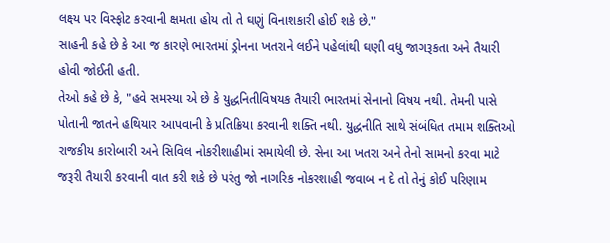લક્ષ્ય પર વિસ્ફોટ કરવાની ક્ષમતા હોય તો તે ઘણું વિનાશકારી હોઈ શકે છે."
સાહની કહે છે કે આ જ કારણે ભારતમાં ડ્રોનના ખતરાને લઈને પહેલાંથી ઘણી વધુ જાગરૂકતા અને તૈયારી હોવી જોઈતી હતી.
તેઓ કહે છે કે, "હવે સમસ્યા એ છે કે યુદ્ધનિતીવિષયક તૈયારી ભારતમાં સેનાનો વિષય નથી. તેમની પાસે પોતાની જાતને હથિયાર આપવાની કે પ્રતિક્રિયા કરવાની શક્તિ નથી. યુદ્ધનીતિ સાથે સંબંધિત તમામ શક્તિઓ રાજકીય કારોબારી અને સિવિલ નોકરીશાહીમાં સમાયેલી છે. સેના આ ખતરા અને તેનો સામનો કરવા માટે જરૂરી તૈયારી કરવાની વાત કરી શકે છે પરંતુ જો નાગરિક નોકરશાહી જવાબ ન દે તો તેનું કોઈ પરિણામ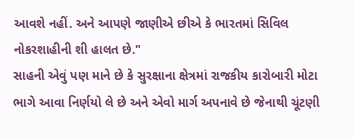આવશે નહીં. અને આપણે જાણીએ છીએ કે ભારતમાં સિવિલ નોકરશાહીની શી હાલત છે."
સાહની એવું પણ માને છે કે સુરક્ષાના ક્ષેત્રમાં રાજકીય કારોબારી મોટા ભાગે આવા નિર્ણયો લે છે અને એવો માર્ગ અપનાવે છે જેનાથી ચૂંટણી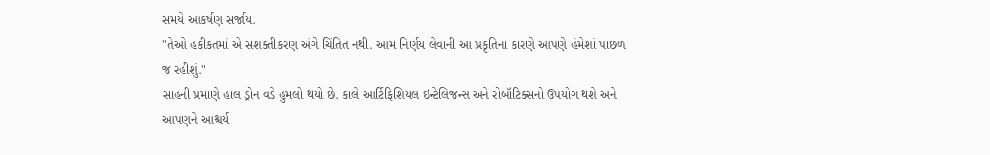સમયે આકર્ષણ સર્જાય.
"તેઓ હકીકતમાં એ સશક્તીકરણ અંગે ચિંતિત નથી. આમ નિર્ણય લેવાની આ પ્રકૃતિના કારણે આપણે હંમેશાં પાછળ જ રહીશું."
સાહની પ્રમાણે હાલ ડ્રોન વડે હુમલો થયો છે. કાલે આર્ટિફિશિયલ ઇન્ટેલિજન્સ અને રોબૉટિક્સનો ઉપયોગ થશે અને આપણને આશ્ચર્ય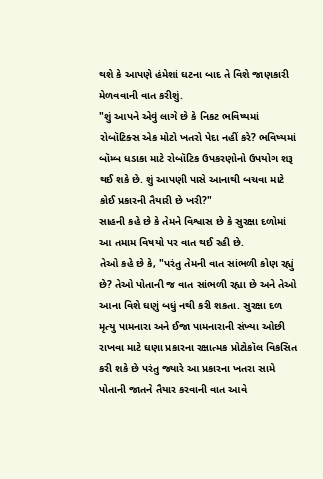થશે કે આપણે હંમેશાં ઘટના બાદ તે વિશે જાણકારી મેળવવાની વાત કરીશું.
"શું આપને એવું લાગે છે કે નિકટ ભવિષ્યમાં રોબૉટિક્સ એક મોટો ખતરો પેદા નહીં કરે? ભવિષ્યમાં બૉમ્બ ધડાકા માટે રોબૉટિક ઉપકરણોનો ઉપયોગ શરૂ થઈ શકે છે. શું આપણી પાસે આનાથી બચવા માટે કોઈ પ્રકારની તૈયારી છે ખરી?"
સાહની કહે છે કે તેમને વિશ્વાસ છે કે સુરક્ષા દળોમાં આ તમામ વિષયો પર વાત થઈ રહી છે.
તેઓ કહે છે કે, "પરંતુ તેમની વાત સાંભળી કોણ રહ્યું છે? તેઓ પોતાની જ વાત સાંભળી રહ્યા છે અને તેઓ આના વિશે ઘણું બધું નથી કરી શકતા. સુરક્ષા દળ મૃત્યુ પામનારા અને ઈજા પામનારાની સંખ્યા ઓછી રાખવા માટે ઘણા પ્રકારના રક્ષાત્મક પ્રોટોકૉલ વિકસિત કરી શકે છે પરંતુ જ્યારે આ પ્રકારના ખતરા સામે પોતાની જાતને તૈયાર કરવાની વાત આવે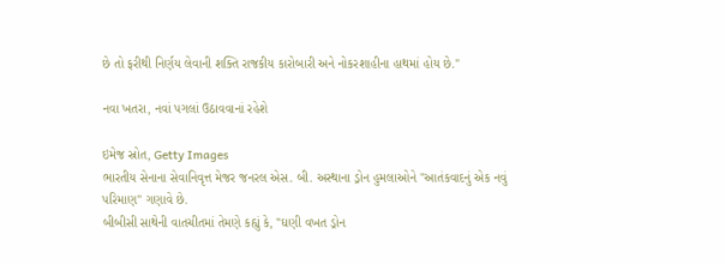છે તો ફરીથી નિર્ણય લેવાની શક્તિ રાજકીય કારોબારી અને નોકરશાહીના હાથમાં હોય છે."

નવા ખતરા, નવાં પગલાં ઉઠાવવાનાં રહેશે

ઇમેજ સ્રોત, Getty Images
ભારતીય સેનાના સેવાનિવૃત્ત મેજર જનરલ એસ. બી. અસ્થાના ડ્રોન હુમલાઓને "આતંકવાદનું એક નવું પરિમાણ" ગણાવે છે.
બીબીસી સાથેની વાતચીતમાં તેમણે કહ્યું કે, "ઘણી વખત ડ્રોન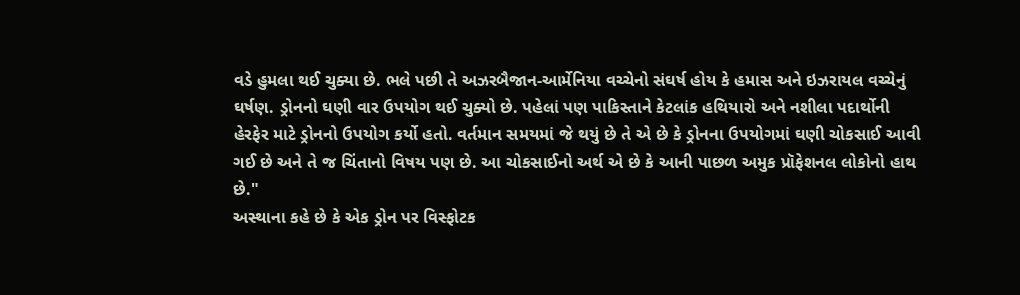વડે હુમલા થઈ ચુક્યા છે. ભલે પછી તે અઝરબૈજાન-આર્મેનિયા વચ્ચેનો સંઘર્ષ હોય કે હમાસ અને ઇઝરાયલ વચ્ચેનું ઘર્ષણ. ડ્રોનનો ઘણી વાર ઉપયોગ થઈ ચુક્યો છે. પહેલાં પણ પાકિસ્તાને કેટલાંક હથિયારો અને નશીલા પદાર્થોની હેરફેર માટે ડ્રોનનો ઉપયોગ કર્યો હતો. વર્તમાન સમયમાં જે થયું છે તે એ છે કે ડ્રોનના ઉપયોગમાં ઘણી ચોકસાઈ આવી ગઈ છે અને તે જ ચિંતાનો વિષય પણ છે. આ ચોકસાઈનો અર્થ એ છે કે આની પાછળ અમુક પ્રૉફેશનલ લોકોનો હાથ છે."
અસ્થાના કહે છે કે એક ડ્રોન પર વિસ્ફોટક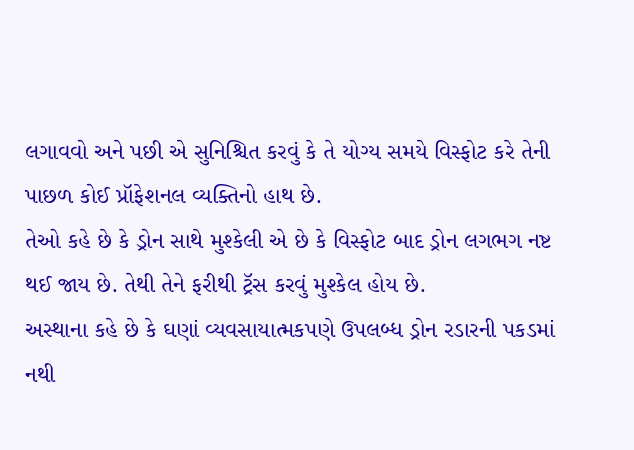લગાવવો અને પછી એ સુનિશ્ચિત કરવું કે તે યોગ્ય સમયે વિસ્ફોટ કરે તેની પાછળ કોઈ પ્રૉફેશનલ વ્યક્તિનો હાથ છે.
તેઓ કહે છે કે ડ્રોન સાથે મુશ્કેલી એ છે કે વિસ્ફોટ બાદ ડ્રોન લગભગ નષ્ટ થઈ જાય છે. તેથી તેને ફરીથી ટ્રૅસ કરવું મુશ્કેલ હોય છે.
અસ્થાના કહે છે કે ઘણાં વ્યવસાયાત્મકપણે ઉપલબ્ધ ડ્રોન રડારની પકડમાં નથી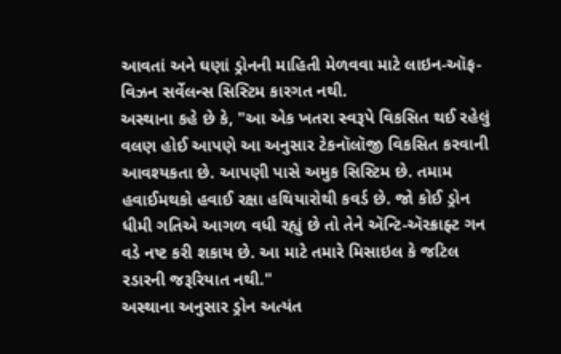આવતાં અને ઘણાં ડ્રોનની માહિતી મેળવવા માટે લાઇન-ઑફ-વિઝન સર્વેલન્સ સિસ્ટિમ કારગત નથી.
અસ્થાના કહે છે કે, "આ એક ખતરા સ્વરૂપે વિકસિત થઈ રહેલું વલણ હોઈ આપણે આ અનુસાર ટેકનૉલૉજી વિકસિત કરવાની આવશ્યકતા છે. આપણી પાસે અમુક સિસ્ટિમ છે. તમામ હવાઈમથકો હવાઈ રક્ષા હથિયારોથી કવર્ડ છે. જો કોઈ ડ્રોન ધીમી ગતિએ આગળ વધી રહ્યું છે તો તેને ઍન્ટિ-ઍરક્રાફ્ટ ગન વડે નષ્ટ કરી શકાય છે. આ માટે તમારે મિસાઇલ કે જટિલ રડારની જરૂરિયાત નથી."
અસ્થાના અનુસાર ડ્રોન અત્યંત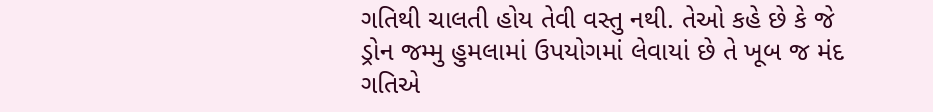ગતિથી ચાલતી હોય તેવી વસ્તુ નથી. તેઓ કહે છે કે જે ડ્રોન જમ્મુ હુમલામાં ઉપયોગમાં લેવાયાં છે તે ખૂબ જ મંદ ગતિએ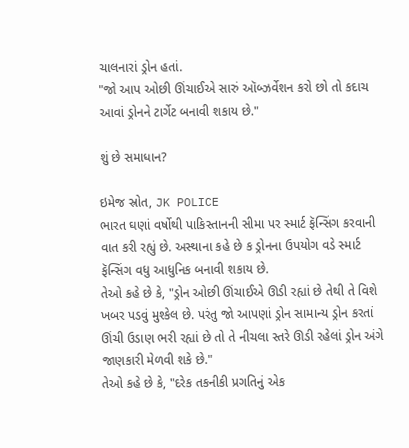ચાલનારાં ડ્રોન હતાં.
"જો આપ ઓછી ઊંચાઈએ સારું ઑબ્ઝર્વેશન કરો છો તો કદાચ આવાં ડ્રોનને ટાર્ગેટ બનાવી શકાય છે."

શું છે સમાધાન?

ઇમેજ સ્રોત, JK POLICE
ભારત ઘણાં વર્ષોથી પાકિસ્તાનની સીમા પર સ્માર્ટ ફૅન્સિંગ કરવાની વાત કરી રહ્યું છે. અસ્થાના કહે છે ક ડ્રોનના ઉપયોગ વડે સ્માર્ટ ફૅન્સિંગ વધુ આધુનિક બનાવી શકાય છે.
તેઓ કહે છે કે, "ડ્રોન ઓછી ઊંચાઈએ ઊડી રહ્યાં છે તેથી તે વિશે ખબર પડવું મુશ્કેલ છે. પરંતુ જો આપણાં ડ્રોન સામાન્ય ડ્રોન કરતાં ઊંચી ઉડાણ ભરી રહ્યાં છે તો તે નીચલા સ્તરે ઊડી રહેલાં ડ્રોન અંગે જાણકારી મેળવી શકે છે."
તેઓ કહે છે કે, "દરેક તકનીકી પ્રગતિનું એક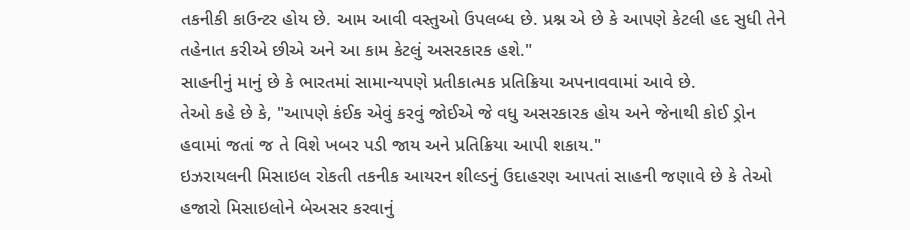તકનીકી કાઉન્ટર હોય છે. આમ આવી વસ્તુઓ ઉપલબ્ધ છે. પ્રશ્ન એ છે કે આપણે કેટલી હદ સુધી તેને તહેનાત કરીએ છીએ અને આ કામ કેટલું અસરકારક હશે."
સાહનીનું માનું છે કે ભારતમાં સામાન્યપણે પ્રતીકાત્મક પ્રતિક્રિયા અપનાવવામાં આવે છે.
તેઓ કહે છે કે, "આપણે કંઈક એવું કરવું જોઈએ જે વધુ અસરકારક હોય અને જેનાથી કોઈ ડ્રોન હવામાં જતાં જ તે વિશે ખબર પડી જાય અને પ્રતિક્રિયા આપી શકાય."
ઇઝરાયલની મિસાઇલ રોકતી તકનીક આયરન શીલ્ડનું ઉદાહરણ આપતાં સાહની જણાવે છે કે તેઓ હજારો મિસાઇલોને બેઅસર કરવાનું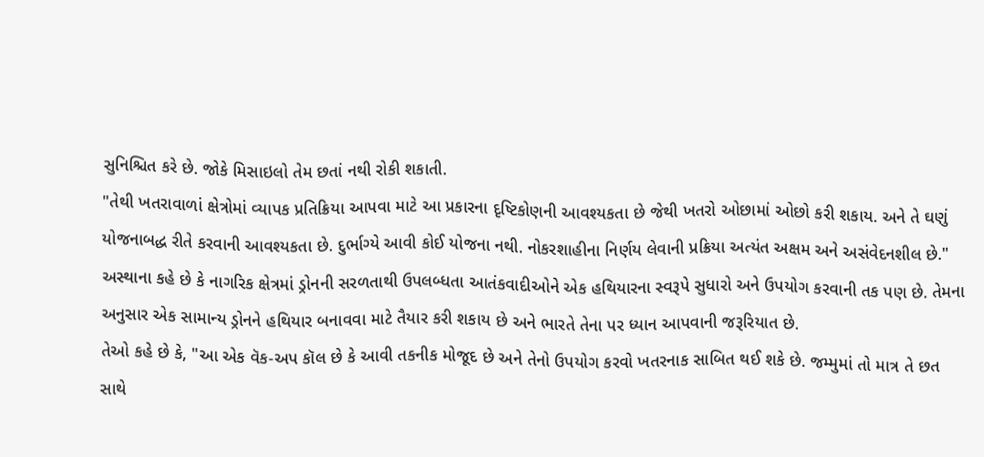સુનિશ્ચિત કરે છે. જોકે મિસાઇલો તેમ છતાં નથી રોકી શકાતી.
"તેથી ખતરાવાળાં ક્ષેત્રોમાં વ્યાપક પ્રતિક્રિયા આપવા માટે આ પ્રકારના દૃષ્ટિકોણની આવશ્યકતા છે જેથી ખતરો ઓછામાં ઓછો કરી શકાય. અને તે ઘણું યોજનાબદ્ધ રીતે કરવાની આવશ્યકતા છે. દુર્ભાગ્યે આવી કોઈ યોજના નથી. નોકરશાહીના નિર્ણય લેવાની પ્રક્રિયા અત્યંત અક્ષમ અને અસંવેદનશીલ છે."
અસ્થાના કહે છે કે નાગરિક ક્ષેત્રમાં ડ્રોનની સરળતાથી ઉપલબ્ધતા આતંકવાદીઓને એક હથિયારના સ્વરૂપે સુધારો અને ઉપયોગ કરવાની તક પણ છે. તેમના અનુસાર એક સામાન્ય ડ્રોનને હથિયાર બનાવવા માટે તૈયાર કરી શકાય છે અને ભારતે તેના પર ધ્યાન આપવાની જરૂરિયાત છે.
તેઓ કહે છે કે, "આ એક વૅક-અપ કૉલ છે કે આવી તકનીક મોજૂદ છે અને તેનો ઉપયોગ કરવો ખતરનાક સાબિત થઈ શકે છે. જમ્મુમાં તો માત્ર તે છત સાથે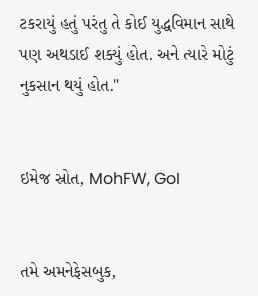ટકરાયું હતું પરંતુ તે કોઈ યુદ્ધવિમાન સાથે પણ અથડાઈ શક્યું હોત. અને ત્યારે મોટું નુકસાન થયું હોત."


ઇમેજ સ્રોત, MohFW, GoI


તમે અમનેફેસબુક,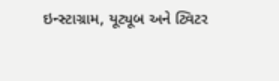ઇન્સ્ટાગ્રામ, યૂટ્યૂબ અને ટ્વિટર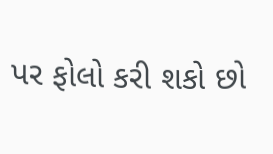પર ફોલો કરી શકો છો